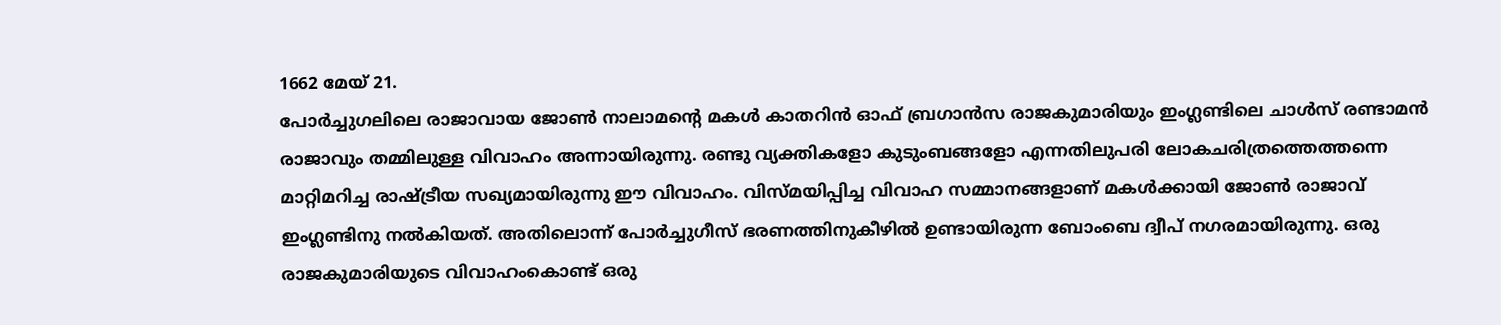1662 മേയ് 21.
പോർച്ചുഗലിലെ രാജാവായ ജോൺ നാലാമന്റെ മകൾ കാതറിൻ ഓഫ് ബ്രഗാൻസ രാജകുമാരിയും ഇംഗ്ലണ്ടിലെ ചാൾസ് രണ്ടാമൻ രാജാവും തമ്മിലുള്ള വിവാഹം അന്നായിരുന്നു. രണ്ടു വ്യക്തികളോ കുടുംബങ്ങളോ എന്നതിലുപരി ലോകചരിത്രത്തെത്തന്നെ മാറ്റിമറിച്ച രാഷ്ട്രീയ സഖ്യമായിരുന്നു ഈ വിവാഹം. വിസ്മയിപ്പിച്ച വിവാഹ സമ്മാനങ്ങളാണ് മകൾക്കായി ജോൺ രാജാവ് ഇംഗ്ലണ്ടിനു നൽകിയത്. അതിലൊന്ന് പോർച്ചുഗീസ് ഭരണത്തിനുകീഴിൽ ഉണ്ടായിരുന്ന ബോംബെ ദ്വീപ് നഗരമായിരുന്നു. ഒരു രാജകുമാരിയുടെ വിവാഹംകൊണ്ട് ഒരു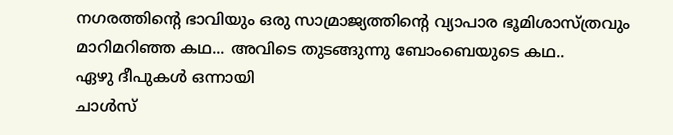നഗരത്തിന്റെ ഭാവിയും ഒരു സാമ്രാജ്യത്തിന്റെ വ്യാപാര ഭൂമിശാസ്ത്രവും മാറിമറിഞ്ഞ കഥ... അവിടെ തുടങ്ങുന്നു ബോംബെയുടെ കഥ..
ഏഴു ദീപുകൾ ഒന്നായി
ചാൾസ്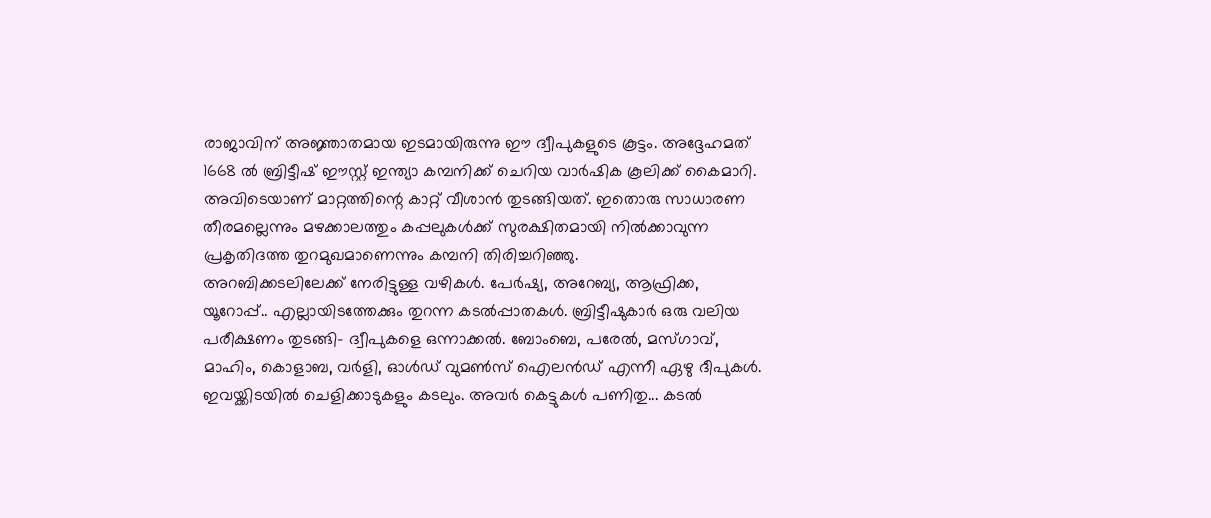രാജാവിന് അജ്ഞാതമായ ഇടമായിരുന്നു ഈ ദ്വീപുകളുടെ കൂട്ടം. അദ്ദേഹമത് 1668 ൽ ബ്രിട്ടീഷ് ഈസ്റ്റ് ഇന്ത്യാ കമ്പനിക്ക് ചെറിയ വാർഷിക കൂലിക്ക് കൈമാറി. അവിടെയാണ് മാറ്റത്തിന്റെ കാറ്റ് വീശാൻ തുടങ്ങിയത്. ഇതൊരു സാധാരണ തീരമല്ലെന്നും മഴക്കാലത്തും കപ്പലുകൾക്ക് സുരക്ഷിതമായി നിൽക്കാവുന്ന പ്രകൃതിദത്ത തുറമുഖമാണെന്നും കമ്പനി തിരിച്ചറിഞ്ഞു.
അറബിക്കടലിലേക്ക് നേരിട്ടുള്ള വഴികൾ. പേർഷ്യ, അറേബ്യ, ആഫ്രിക്ക, യൂറോപ്പ്.. എല്ലായിടത്തേക്കും തുറന്ന കടൽപ്പാതകൾ. ബ്രിട്ടീഷുകാർ ഒരു വലിയ പരീക്ഷണം തുടങ്ങി- ദ്വീപുകളെ ഒന്നാക്കൽ. ബോംബെ, പരേൽ, മസ്ഗാവ്, മാഹിം, കൊളാബ, വർളി, ഓൾഡ് വുമൺസ് ഐലൻഡ് എന്നീ ഏഴു ദീപുകൾ. ഇവയ്ക്കിടയിൽ ചെളിക്കാടുകളും കടലും. അവർ കെട്ടുകൾ പണിതു... കടൽ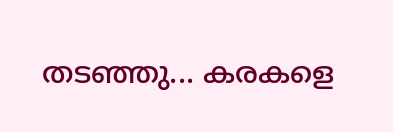തടഞ്ഞു... കരകളെ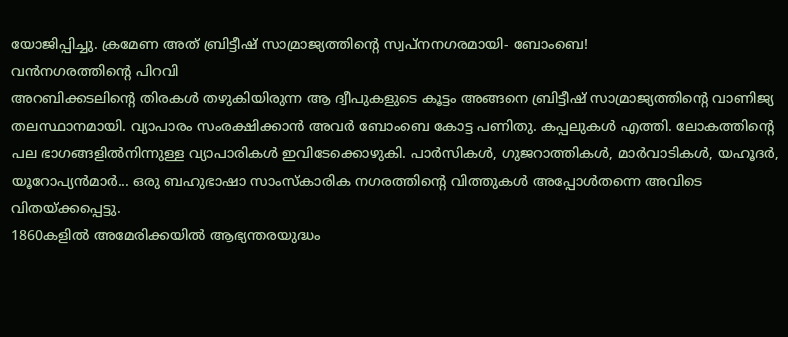യോജിപ്പിച്ചു. ക്രമേണ അത് ബ്രിട്ടീഷ് സാമ്രാജ്യത്തിന്റെ സ്വപ്നനഗരമായി- ബോംബെ!
വൻനഗരത്തിന്റെ പിറവി
അറബിക്കടലിന്റെ തിരകൾ തഴുകിയിരുന്ന ആ ദ്വീപുകളുടെ കൂട്ടം അങ്ങനെ ബ്രിട്ടീഷ് സാമ്രാജ്യത്തിന്റെ വാണിജ്യ തലസ്ഥാനമായി. വ്യാപാരം സംരക്ഷിക്കാൻ അവർ ബോംബെ കോട്ട പണിതു. കപ്പലുകൾ എത്തി. ലോകത്തിന്റെ പല ഭാഗങ്ങളിൽനിന്നുള്ള വ്യാപാരികൾ ഇവിടേക്കൊഴുകി. പാർസികൾ, ഗുജറാത്തികൾ, മാർവാടികൾ, യഹൂദർ, യൂറോപ്യൻമാർ... ഒരു ബഹുഭാഷാ സാംസ്കാരിക നഗരത്തിന്റെ വിത്തുകൾ അപ്പോൾതന്നെ അവിടെ വിതയ്ക്കപ്പെട്ടു.
1860കളിൽ അമേരിക്കയിൽ ആഭ്യന്തരയുദ്ധം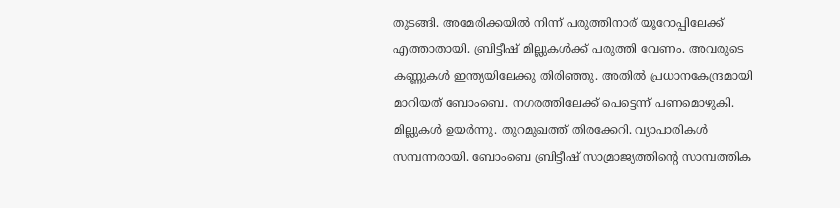തുടങ്ങി. അമേരിക്കയിൽ നിന്ന് പരുത്തിനാര് യൂറോപ്പിലേക്ക് എത്താതായി. ബ്രിട്ടീഷ് മില്ലുകൾക്ക് പരുത്തി വേണം. അവരുടെ കണ്ണുകൾ ഇന്ത്യയിലേക്കു തിരിഞ്ഞു. അതിൽ പ്രധാനകേന്ദ്രമായി മാറിയത് ബോംബെ. നഗരത്തിലേക്ക് പെട്ടെന്ന് പണമൊഴുകി. മില്ലുകൾ ഉയർന്നു. തുറമുഖത്ത് തിരക്കേറി. വ്യാപാരികൾ സമ്പന്നരായി. ബോംബെ ബ്രിട്ടീഷ് സാമ്രാജ്യത്തിന്റെ സാമ്പത്തിക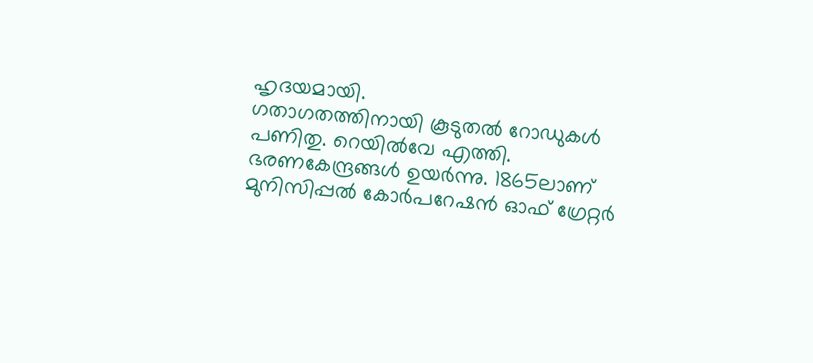ഹൃദയമായി.
ഗതാഗതത്തിനായി കൂടുതൽ റോഡുകൾ പണിതു. റെയിൽവേ എത്തി. ഭരണകേന്ദ്രങ്ങൾ ഉയർന്നു. 1865ലാണ് മുനിസിപ്പൽ കോർപറേഷൻ ഓഫ് ഗ്രേറ്റർ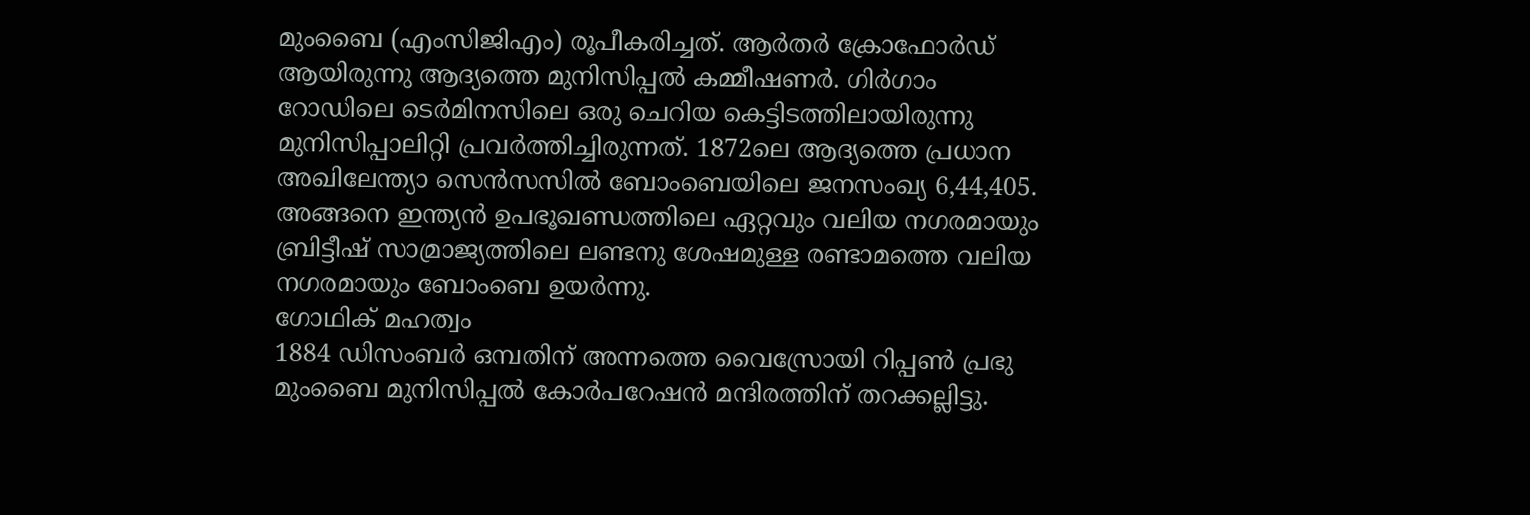മുംബൈ (എംസിജിഎം) രൂപീകരിച്ചത്. ആർതർ ക്രോഫോർഡ് ആയിരുന്നു ആദ്യത്തെ മുനിസിപ്പൽ കമ്മീഷണർ. ഗിർഗാം റോഡിലെ ടെർമിനസിലെ ഒരു ചെറിയ കെട്ടിടത്തിലായിരുന്നു മുനിസിപ്പാലിറ്റി പ്രവർത്തിച്ചിരുന്നത്. 1872ലെ ആദ്യത്തെ പ്രധാന അഖിലേന്ത്യാ സെൻസസിൽ ബോംബെയിലെ ജനസംഖ്യ 6,44,405. അങ്ങനെ ഇന്ത്യൻ ഉപഭൂഖണ്ഡത്തിലെ ഏറ്റവും വലിയ നഗരമായും ബ്രിട്ടീഷ് സാമ്രാജ്യത്തിലെ ലണ്ടനു ശേഷമുള്ള രണ്ടാമത്തെ വലിയ നഗരമായും ബോംബെ ഉയർന്നു.
ഗോഥിക് മഹത്വം
1884 ഡിസംബർ ഒമ്പതിന് അന്നത്തെ വൈസ്രോയി റിപ്പൺ പ്രഭു മുംബൈ മുനിസിപ്പൽ കോർപറേഷൻ മന്ദിരത്തിന് തറക്കല്ലിട്ടു.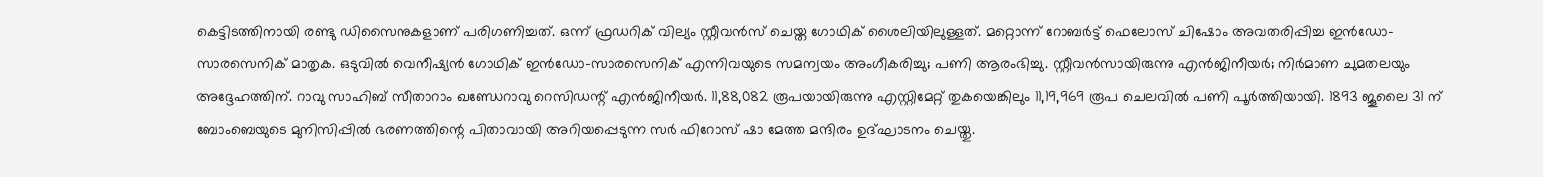കെട്ടിടത്തിനായി രണ്ടു ഡിസൈനുകളാണ് പരിഗണിച്ചത്. ഒന്ന് ഫ്രഡറിക് വില്യം സ്റ്റീവൻസ് ചെയ്ത ഗോഥിക് ശൈലിയിലുള്ളത്. മറ്റൊന്ന് റോബർട്ട് ഫെലോസ് ചിഷോം അവതരിപ്പിച്ച ഇൻഡോ-സാരസെനിക് മാതൃക. ഒടുവിൽ വെനീഷ്യൻ ഗോഥിക് ഇൻഡോ-സാരസെനിക് എന്നിവയുടെ സമന്വയം അംഗീകരിച്ചു; പണി ആരംഭിച്ചു. സ്റ്റീവൻസായിരുന്നു എൻജിനീയർ; നിർമാണ ചുമതലയും അദ്ദേഹത്തിന്. റാവു സാഹിബ് സീതാറാം ഖണ്ഡേറാവു റെസിഡന്റ് എൻജിനീയർ. 11,88,082 രൂപയായിരുന്നു എസ്റ്റിമേറ്റ് തുകയെങ്കിലും 11,19,969 രൂപ ചെലവിൽ പണി പൂർത്തിയായി. 1893 ജൂലൈ 31 ന് ബോംബെയുടെ മുനിസിപ്പിൽ ഭരണത്തിന്റെ പിതാവായി അറിയപ്പെടുന്ന സർ ഫിറോസ് ഷാ മേത്ത മന്ദിരം ഉദ്ഘാടനം ചെയ്തു.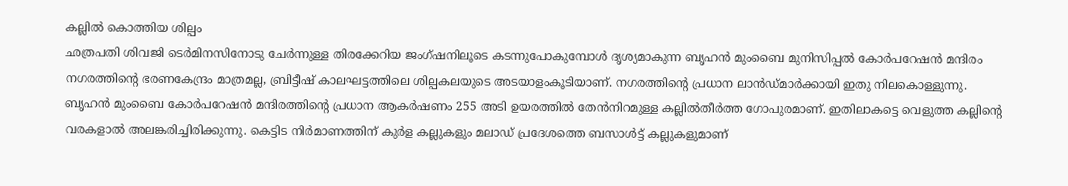കല്ലിൽ കൊത്തിയ ശില്പം
ഛത്രപതി ശിവജി ടെർമിനസിനോടു ചേർന്നുള്ള തിരക്കേറിയ ജംഗ്ഷനിലൂടെ കടന്നുപോകുമ്പോൾ ദൃശ്യമാകുന്ന ബൃഹൻ മുംബൈ മുനിസിപ്പൽ കോർപറേഷൻ മന്ദിരം നഗരത്തിന്റെ ഭരണകേന്ദ്രം മാത്രമല്ല, ബ്രിട്ടീഷ് കാലഘട്ടത്തിലെ ശില്പകലയുടെ അടയാളംകൂടിയാണ്. നഗരത്തിന്റെ പ്രധാന ലാൻഡ്മാർക്കായി ഇതു നിലകൊള്ളുന്നു.
ബൃഹൻ മുംബൈ കോർപറേഷൻ മന്ദിരത്തിന്റെ പ്രധാന ആകർഷണം 255 അടി ഉയരത്തിൽ തേൻനിറമുള്ള കല്ലിൽതീർത്ത ഗോപുരമാണ്. ഇതിലാകട്ടെ വെളുത്ത കല്ലിന്റെ വരകളാൽ അലങ്കരിച്ചിരിക്കുന്നു. കെട്ടിട നിർമാണത്തിന് കുർള കല്ലുകളും മലാഡ് പ്രദേശത്തെ ബസാൾട്ട് കല്ലുകളുമാണ്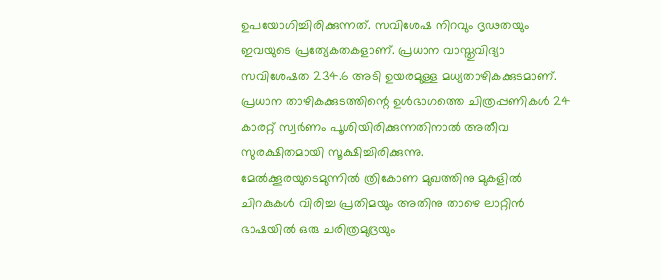ഉപയോഗിച്ചിരിക്കുന്നത്. സവിശേഷ നിറവും ദൃഢതയും ഇവയുടെ പ്രത്യേകതകളാണ്. പ്രധാന വാസ്തുവിദ്യാ സവിശേഷത 234.6 അടി ഉയരമുള്ള മധ്യതാഴികക്കുടമാണ്. പ്രധാന താഴികക്കുടത്തിന്റെ ഉൾഭാഗത്തെ ചിത്രപ്പണികൾ 24 കാരറ്റ് സ്വർണം പൂശിയിരിക്കുന്നതിനാൽ അതീവ സുരക്ഷിതമായി സൂക്ഷിച്ചിരിക്കുന്നു.
മേൽക്കൂരയുടെമുന്നിൽ ത്രികോണ മുഖത്തിനു മുകളിൽ ചിറകുകൾ വിരിച്ച പ്രതിമയും അതിനു താഴെ ലാറ്റിൻ ഭാഷയിൽ ഒരു ചരിത്രമുദ്രയും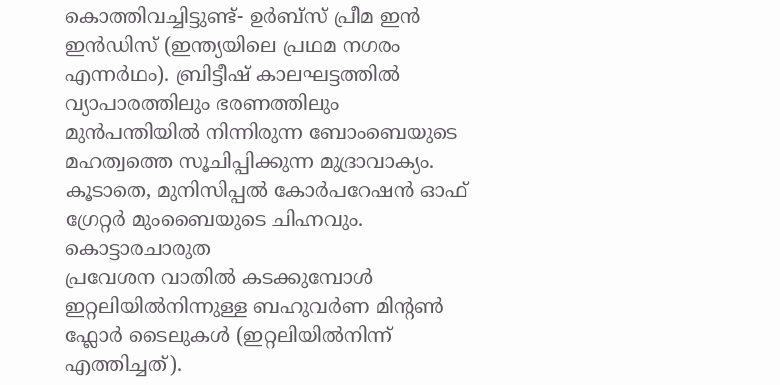കൊത്തിവച്ചിട്ടുണ്ട്- ഉർബ്സ് പ്രീമ ഇൻ ഇൻഡിസ് (ഇന്ത്യയിലെ പ്രഥമ നഗരം എന്നർഥം). ബ്രിട്ടീഷ് കാലഘട്ടത്തിൽ വ്യാപാരത്തിലും ഭരണത്തിലും മുൻപന്തിയിൽ നിന്നിരുന്ന ബോംബെയുടെ മഹത്വത്തെ സൂചിപ്പിക്കുന്ന മുദ്രാവാക്യം. കൂടാതെ, മുനിസിപ്പൽ കോർപറേഷൻ ഓഫ് ഗ്രേറ്റർ മുംബൈയുടെ ചിഹ്നവും.
കൊട്ടാരചാരുത
പ്രവേശന വാതിൽ കടക്കുമ്പോൾ ഇറ്റലിയിൽനിന്നുള്ള ബഹുവർണ മിന്റൺ ഫ്ലോർ ടൈലുകൾ (ഇറ്റലിയിൽനിന്ന് എത്തിച്ചത്).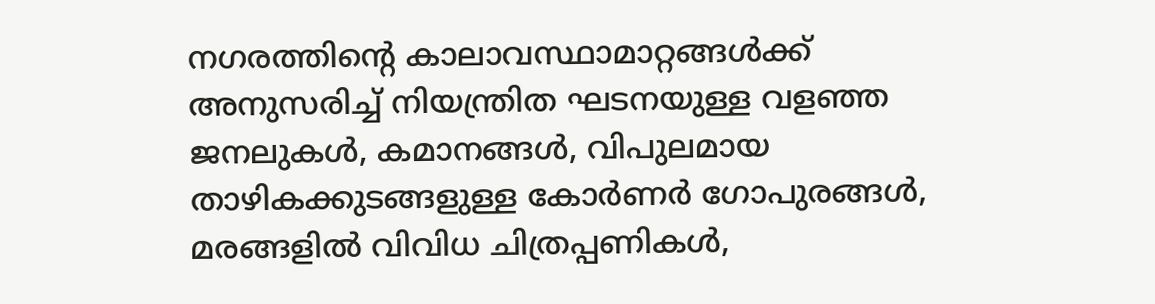നഗരത്തിന്റെ കാലാവസ്ഥാമാറ്റങ്ങൾക്ക് അനുസരിച്ച് നിയന്ത്രിത ഘടനയുള്ള വളഞ്ഞ ജനലുകൾ, കമാനങ്ങൾ, വിപുലമായ താഴികക്കുടങ്ങളുള്ള കോർണർ ഗോപുരങ്ങൾ, മരങ്ങളിൽ വിവിധ ചിത്രപ്പണികൾ,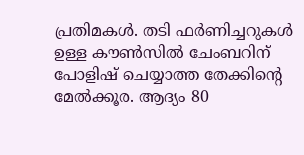പ്രതിമകൾ. തടി ഫർണിച്ചറുകൾ ഉള്ള കൗൺസിൽ ചേംബറിന് പോളിഷ് ചെയ്യാത്ത തേക്കിന്റെ മേൽക്കൂര. ആദ്യം 80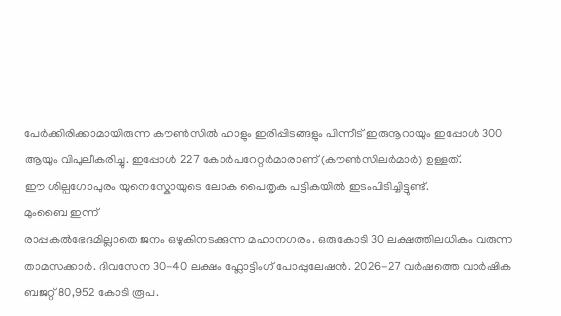പേർക്കിരിക്കാമായിരുന്ന കൗൺസിൽ ഹാളും ഇരിപ്പിടങ്ങളും പിന്നീട് ഇരുനൂറായും ഇപ്പോൾ 300 ആയും വിപുലീകരിച്ചു. ഇപ്പോൾ 227 കോർപറേറ്റർമാരാണ് (കൗൺസിലർമാർ) ഉള്ളത്.
ഈ ശില്പഗോപുരം യുനെസ്കോയുടെ ലോക പൈതൃക പട്ടികയിൽ ഇടംപിടിച്ചിട്ടുണ്ട്.
മുംബൈ ഇന്ന്
രാപ്പകൽഭേദമില്ലാതെ ജനം ഒഴുകിനടക്കുന്ന മഹാനഗരം. ഒരുകോടി 30 ലക്ഷത്തിലധികം വരുന്ന താമസക്കാർ. ദിവസേന 30-40 ലക്ഷം ഫ്ലോട്ടിംഗ് പോപ്പുലേഷൻ. 2026-27 വർഷത്തെ വാർഷിക ബജറ്റ് 80,952 കോടി രൂപ.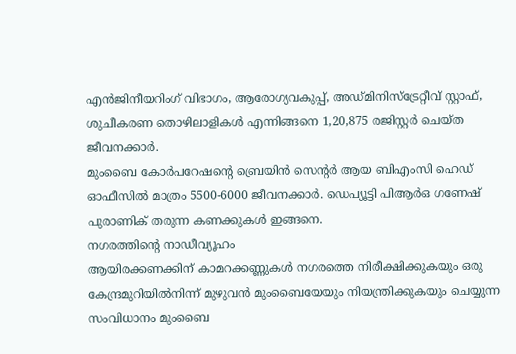എൻജിനീയറിംഗ് വിഭാഗം, ആരോഗ്യവകുപ്പ്, അഡ്മിനിസ്ട്രേറ്റീവ് സ്റ്റാഫ്, ശുചീകരണ തൊഴിലാളികൾ എന്നിങ്ങനെ 1,20,875 രജിസ്റ്റർ ചെയ്ത ജീവനക്കാർ.
മുംബൈ കോർപറേഷന്റെ ബ്രെയിൻ സെന്റർ ആയ ബിഎംസി ഹെഡ് ഓഫീസിൽ മാത്രം 5500-6000 ജീവനക്കാർ. ഡെപ്യൂട്ടി പിആർഒ ഗണേഷ് പുരാണിക് തരുന്ന കണക്കുകൾ ഇങ്ങനെ.
നഗരത്തിന്റെ നാഡീവ്യൂഹം
ആയിരക്കണക്കിന് കാമറക്കണ്ണുകൾ നഗരത്തെ നിരീക്ഷിക്കുകയും ഒരു കേന്ദ്രമുറിയിൽനിന്ന് മുഴുവൻ മുംബൈയേയും നിയന്ത്രിക്കുകയും ചെയ്യുന്ന സംവിധാനം മുംബൈ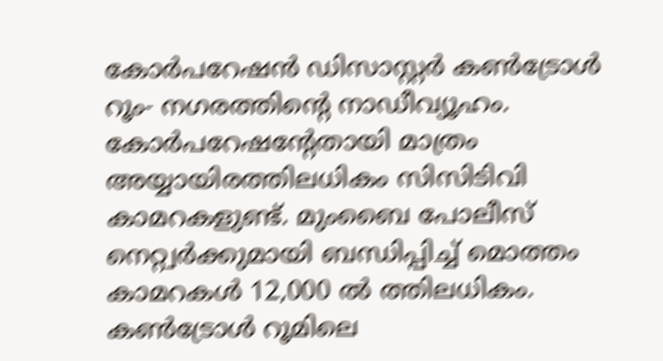കോർപറേഷൻ ഡിസാസ്റ്റർ കൺട്രോൾ റൂം- നഗരത്തിന്റെ നാഡീവ്യൂഹം. കോർപറേഷന്റേതായി മാത്രം അയ്യായിരത്തിലധികം സിസിടിവി കാമറകളുണ്ട്. മുംബൈ പോലീസ് നെറ്റ്വർക്കുമായി ബന്ധിപ്പിച്ച് മൊത്തം കാമറകൾ 12,000 ൽ ത്തിലധികം.
കൺട്രോൾ റൂമിലെ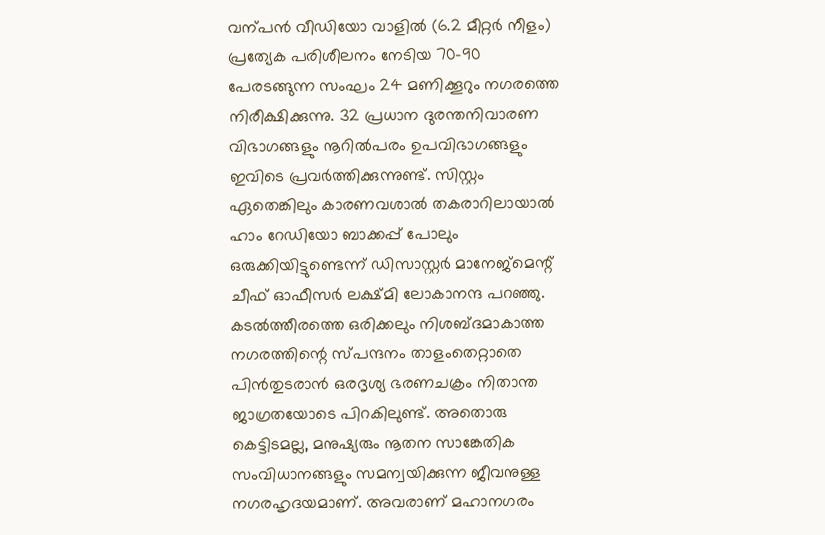വന്പൻ വീഡിയോ വാളിൽ (6.2 മീറ്റർ നീളം) പ്രത്യേക പരിശീലനം നേടിയ 70-90 പേരടങ്ങുന്ന സംഘം 24 മണിക്കൂറും നഗരത്തെ നിരീക്ഷിക്കുന്നു. 32 പ്രധാന ദുരന്തനിവാരണ വിഭാഗങ്ങളും നൂറിൽപരം ഉപവിഭാഗങ്ങളും ഇവിടെ പ്രവർത്തിക്കുന്നുണ്ട്. സിസ്റ്റം ഏതെങ്കിലും കാരണവശാൽ തകരാറിലായാൽ ഹാം റേഡിയോ ബാക്കപ്പ് പോലും ഒരുക്കിയിട്ടുണ്ടെന്ന് ഡിസാസ്റ്റർ മാനേജ്മെന്റ് ചീഫ് ഓഫീസർ ലക്ഷ്മി ലോകാനന്ദ പറഞ്ഞു.
കടൽത്തീരത്തെ ഒരിക്കലും നിശബ്ദമാകാത്ത നഗരത്തിന്റെ സ്പന്ദനം താളംതെറ്റാതെ പിൻതുടരാൻ ഒരദൃശ്യ ഭരണചക്രം നിതാന്ത ജാഗ്രതയോടെ പിറകിലുണ്ട്. അതൊരു കെട്ടിടമല്ല, മനുഷ്യരും നൂതന സാങ്കേതിക സംവിധാനങ്ങളും സമന്വയിക്കുന്ന ജീവനുള്ള നഗരഹൃദയമാണ്. അവരാണ് മഹാനഗരം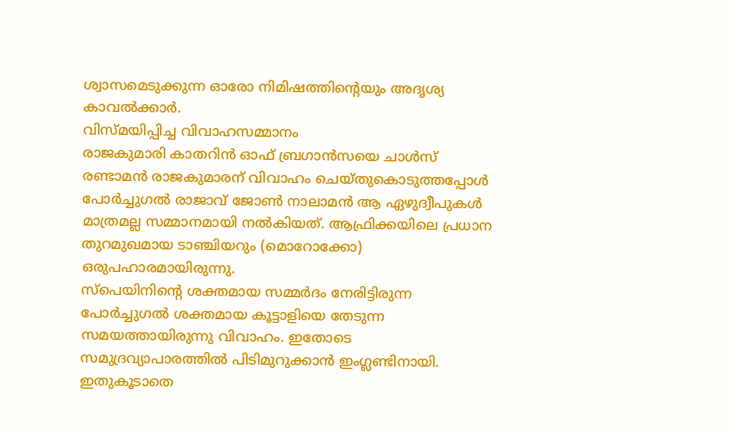ശ്വാസമെടുക്കുന്ന ഓരോ നിമിഷത്തിന്റെയും അദൃശ്യ കാവൽക്കാർ.
വിസ്മയിപ്പിച്ച വിവാഹസമ്മാനം
രാജകുമാരി കാതറിൻ ഓഫ് ബ്രഗാൻസയെ ചാൾസ് രണ്ടാമൻ രാജകുമാരന് വിവാഹം ചെയ്തുകൊടുത്തപ്പോൾ പോർച്ചുഗൽ രാജാവ് ജോൺ നാലാമൻ ആ ഏഴുദ്വീപുകൾ മാത്രമല്ല സമ്മാനമായി നൽകിയത്. ആഫ്രിക്കയിലെ പ്രധാന തുറമുഖമായ ടാഞ്ചിയറും (മൊറോക്കോ) ഒരുപഹാരമായിരുന്നു.
സ്പെയിനിന്റെ ശക്തമായ സമ്മർദം നേരിട്ടിരുന്ന പോർച്ചുഗൽ ശക്തമായ കൂട്ടാളിയെ തേടുന്ന സമയത്തായിരുന്നു വിവാഹം. ഇതോടെ സമുദ്രവ്യാപാരത്തിൽ പിടിമുറുക്കാൻ ഇംഗ്ലണ്ടിനായി. ഇതുകൂടാതെ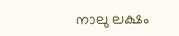നാലു ലക്ഷം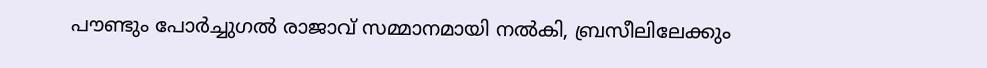പൗണ്ടും പോർച്ചുഗൽ രാജാവ് സമ്മാനമായി നൽകി, ബ്രസീലിലേക്കും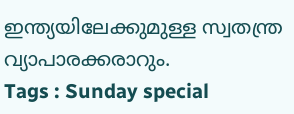ഇന്ത്യയിലേക്കുമുള്ള സ്വതന്ത്ര വ്യാപാരക്കരാറും.
Tags : Sunday special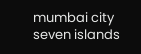mumbai city seven islands